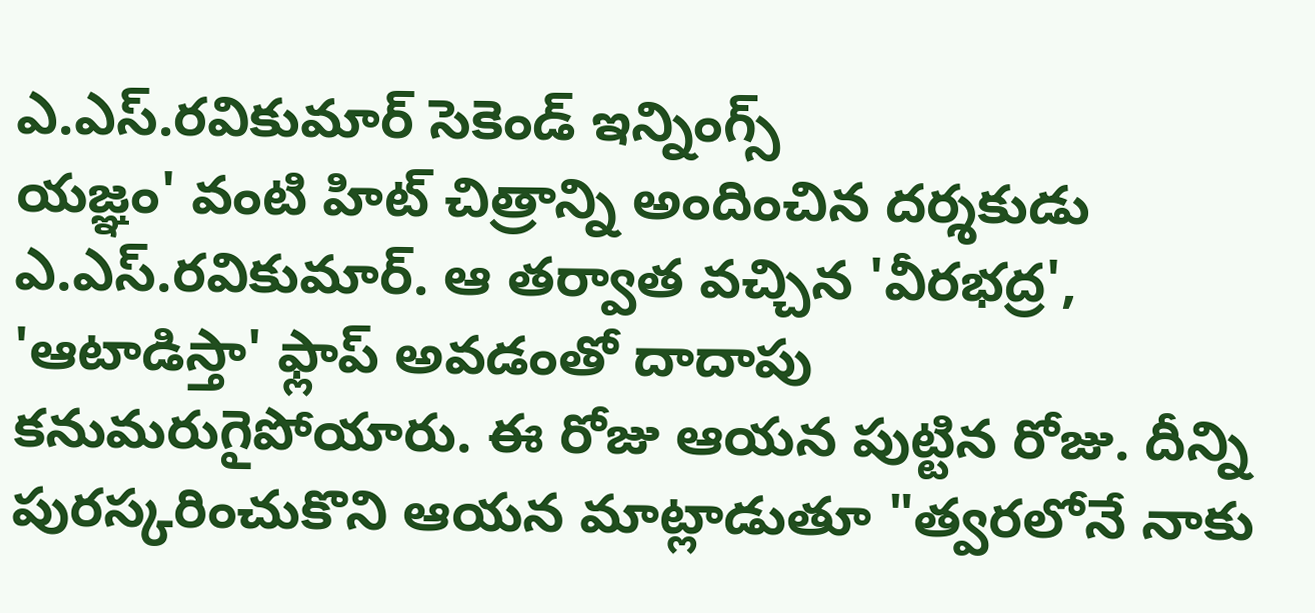ఎ.ఎస్.రవికుమార్ సెకెండ్ ఇన్నింగ్స్
యజ్ఞం' వంటి హిట్ చిత్రాన్ని అందించిన దర్శకుడు ఎ.ఎస్.రవికుమార్. ఆ తర్వాత వచ్చిన 'వీరభద్ర', 'ఆటాడిస్తా' ఫ్లాప్ అవడంతో దాదాపు కనుమరుగైపోయారు. ఈ రోజు ఆయన పుట్టిన రోజు. దీన్ని పురస్కరించుకొని ఆయన మాట్లాడుతూ "త్వరలోనే నాకు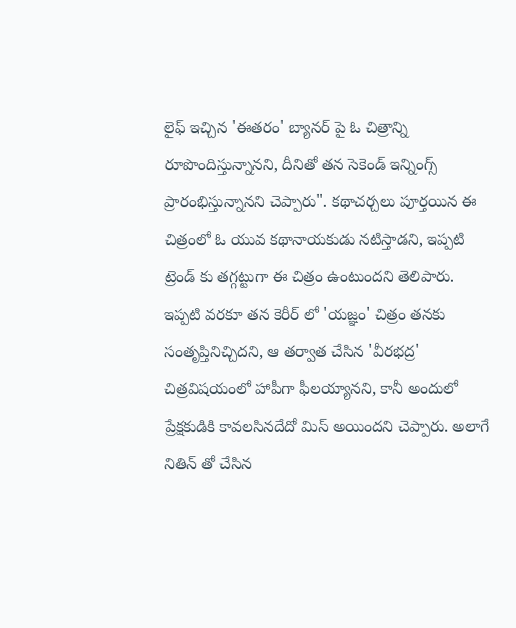లైఫ్ ఇచ్చిన 'ఈతరం' బ్యానర్ పై ఓ చిత్రాన్ని రూపొందిస్తున్నానని, దీనితో తన సెకెండ్ ఇన్నింగ్స్ ప్రారంభిస్తున్నానని చెప్పారు". కథాచర్చలు పూర్తయిన ఈ చిత్రంలో ఓ యువ కథానాయకుడు నటిస్తాడని, ఇప్పటి ట్రెండ్ కు తగ్గట్టుగా ఈ చిత్రం ఉంటుందని తెలిపారు.
ఇప్పటి వరకూ తన కెరీర్ లో 'యజ్ఞం' చిత్రం తనకు సంతృప్తినిచ్చిదని, ఆ తర్వాత చేసిన 'వీరభద్ర' చిత్రవిషయంలో హాపీగా ఫీలయ్యానని, కానీ అందులో ప్రేక్షకుడికి కావలసినదేదో మిస్ అయిందని చెప్పారు. అలాగే నితిన్ తో చేసిన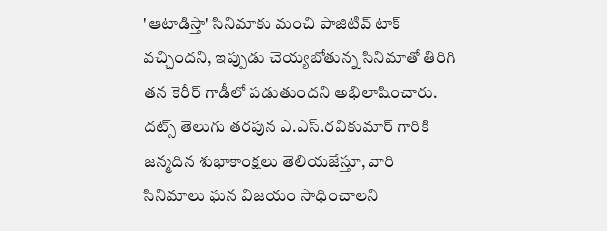'ఆటాడిస్తా' సినిమాకు మంచి పాజిటివ్ టాక్ వచ్చిందని, ఇప్పుడు చెయ్యబోతున్న సినిమాతో తిరిగి తన కెరీర్ గాడీలో పడుతుందని అభిలాషించారు.
దట్స్ తెలుగు తరపున ఎ.ఎస్.రవికుమార్ గారికి జన్మదిన శుభాకాంక్షలు తెలియజేస్తూ, వారి సినిమాలు ఘన విజయం సాధించాలని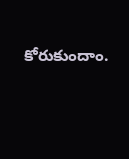కోరుకుందాం.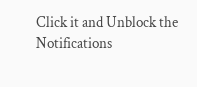Click it and Unblock the Notifications